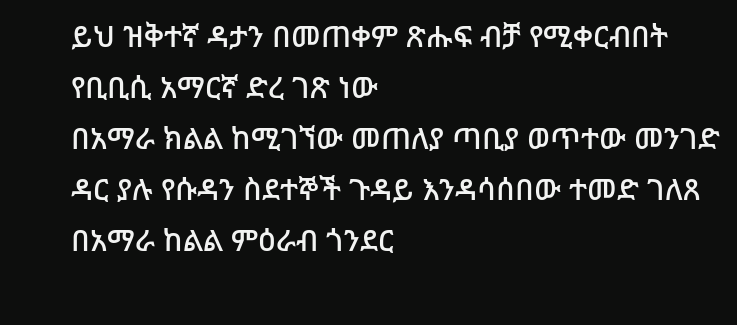ይህ ዝቅተኛ ዳታን በመጠቀም ጽሑፍ ብቻ የሚቀርብበት የቢቢሲ አማርኛ ድረ ገጽ ነው
በአማራ ክልል ከሚገኘው መጠለያ ጣቢያ ወጥተው መንገድ ዳር ያሉ የሱዳን ስደተኞች ጉዳይ እንዳሳሰበው ተመድ ገለጸ
በአማራ ከልል ምዕራብ ጎንደር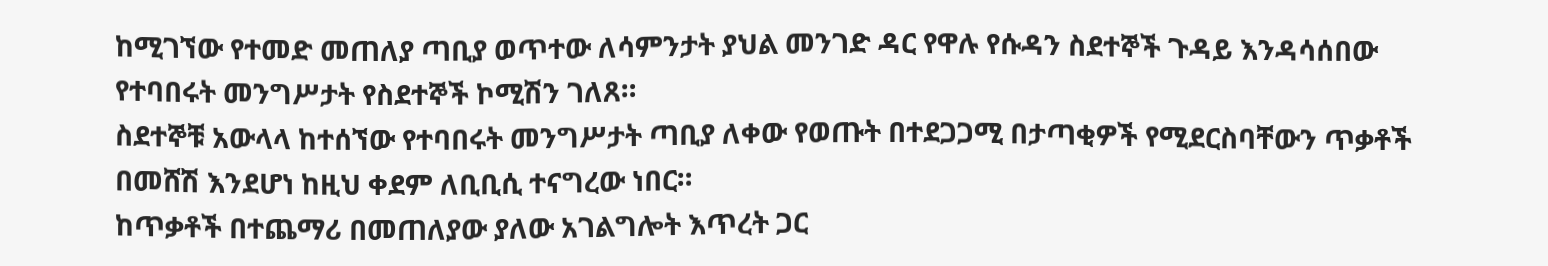ከሚገኘው የተመድ መጠለያ ጣቢያ ወጥተው ለሳምንታት ያህል መንገድ ዳር የዋሉ የሱዳን ስደተኞች ጉዳይ እንዳሳሰበው የተባበሩት መንግሥታት የስደተኞች ኮሚሽን ገለጸ።
ስደተኞቹ አውላላ ከተሰኘው የተባበሩት መንግሥታት ጣቢያ ለቀው የወጡት በተደጋጋሚ በታጣቂዎች የሚደርስባቸውን ጥቃቶች በመሸሽ እንደሆነ ከዚህ ቀደም ለቢቢሲ ተናግረው ነበር።
ከጥቃቶች በተጨማሪ በመጠለያው ያለው አገልግሎት እጥረት ጋር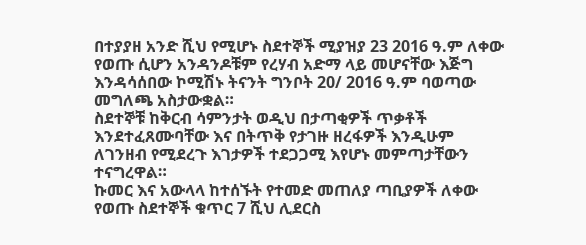በተያያዘ አንድ ሺህ የሚሆኑ ስደተኞች ሚያዝያ 23 2016 ዓ.ም ለቀው የወጡ ሲሆን አንዳንዶቹም የረሃብ አድማ ላይ መሆናቸው እጅግ እንዳሳሰበው ኮሚሽኑ ትናንት ግንቦት 20/ 2016 ዓ.ም ባወጣው መግለጫ አስታውቋል።
ስደተኞቹ ከቅርብ ሳምንታት ወዲህ በታጣቂዎች ጥቃቶች እንደተፈጸሙባቸው እና በትጥቅ የታገዙ ዘረፋዎች እንዲሁም ለገንዘብ የሚደረጉ እገታዎች ተደጋጋሚ እየሆኑ መምጣታቸውን ተናግረዋል።
ኩመር እና አውላላ ከተሰኙት የተመድ መጠለያ ጣቢያዎች ለቀው የወጡ ስደተኞች ቁጥር 7 ሺህ ሊደርስ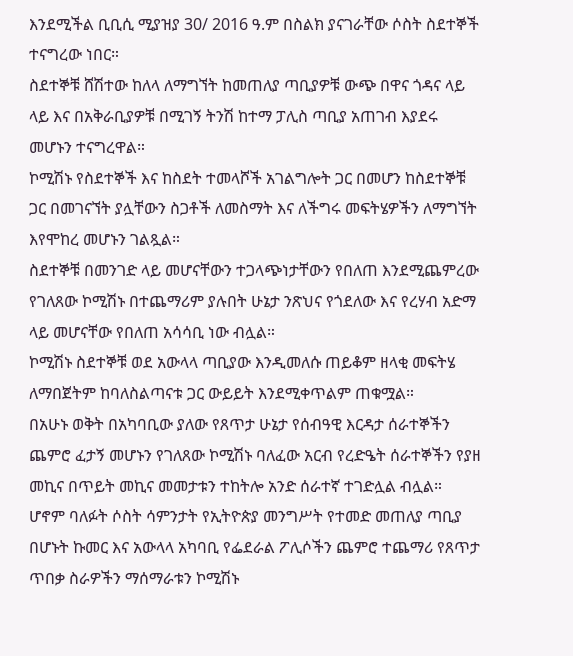እንደሚችል ቢቢሲ ሚያዝያ 30/ 2016 ዓ.ም በስልክ ያናገራቸው ሶስት ስደተኞች ተናግረው ነበር።
ስደተኞቹ ሸሽተው ከለላ ለማግኘት ከመጠለያ ጣቢያዎቹ ውጭ በዋና ጎዳና ላይ ላይ እና በአቅራቢያዎቹ በሚገኝ ትንሽ ከተማ ፓሊስ ጣቢያ አጠገብ እያደሩ መሆኑን ተናግረዋል።
ኮሚሽኑ የስደተኞች እና ከስደት ተመላሾች አገልግሎት ጋር በመሆን ከስደተኞቹ ጋር በመገናኘት ያሏቸውን ስጋቶች ለመስማት እና ለችግሩ መፍትሄዎችን ለማግኘት እየሞከረ መሆኑን ገልጿል።
ስደተኞቹ በመንገድ ላይ መሆናቸውን ተጋላጭነታቸውን የበለጠ እንደሚጨምረው የገለጸው ኮሚሽኑ በተጨማሪም ያሉበት ሁኔታ ንጽህና የጎደለው እና የረሃብ አድማ ላይ መሆናቸው የበለጠ አሳሳቢ ነው ብሏል።
ኮሚሽኑ ስደተኞቹ ወደ አውላላ ጣቢያው እንዲመለሱ ጠይቆም ዘላቂ መፍትሄ ለማበጀትም ከባለስልጣናቱ ጋር ውይይት እንደሚቀጥልም ጠቁሟል።
በአሁኑ ወቅት በአካባቢው ያለው የጸጥታ ሁኔታ የሰብዓዊ እርዳታ ሰራተኞችን ጨምሮ ፈታኝ መሆኑን የገለጸው ኮሚሽኑ ባለፈው አርብ የረድዔት ሰራተኞችን የያዘ መኪና በጥይት መኪና መመታቱን ተከትሎ አንድ ሰራተኛ ተገድሏል ብሏል።
ሆኖም ባለፉት ሶስት ሳምንታት የኢትዮጵያ መንግሥት የተመድ መጠለያ ጣቢያ በሆኑት ኩመር እና አውላላ አካባቢ የፌደራል ፖሊሶችን ጨምሮ ተጨማሪ የጸጥታ ጥበቃ ስራዎችን ማሰማራቱን ኮሚሽኑ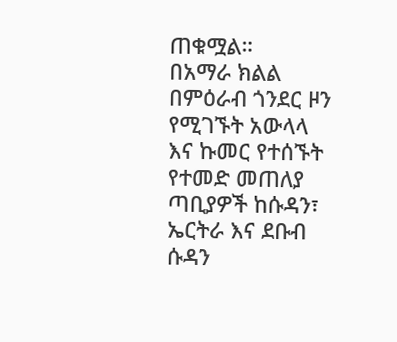ጠቁሟል።
በአማራ ክልል በምዕራብ ጎንደር ዞን የሚገኙት አውላላ እና ኩመር የተሰኙት የተመድ መጠለያ ጣቢያዎች ከሱዳን፣ ኤርትራ እና ደቡብ ሱዳን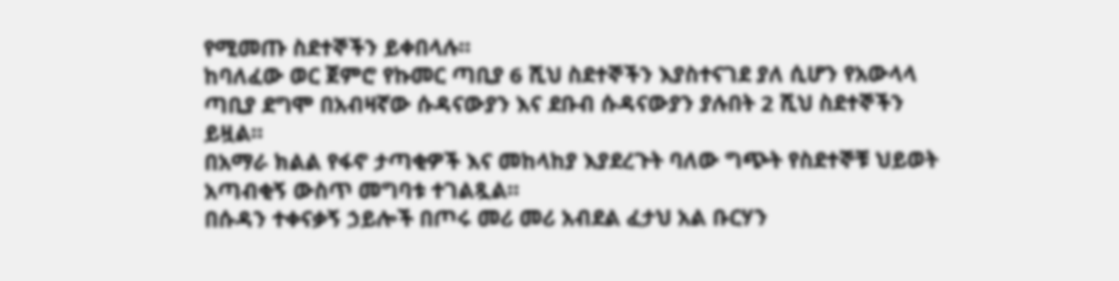የሚመጡ ስደተኞችን ይቀበላሉ።
ከባለፈው ወር ጀምሮ የኩመር ጣቢያ 6 ሺህ ስደተኞችን እያስተናገደ ያለ ሲሆን የአውላላ ጣቢያ ደግሞ በአብዛኛው ሱዳናውያን እና ደቡብ ሱዳናውያን ያሉበት 2 ሺህ ስደተኞችን ይዟል።
በአማራ ክልል የፋኖ ታጣቂዎች እና መከላከያ እያደረጉት ባለው ግጭት የስደተኞቹ ህይወት አጣብቂኝ ውስጥ መግባቱ ተገልጿል።
በሱዳን ተቀናቃኝ ኃይሎች በጦሩ መሪ መሪ አብደል ፈታህ አል ቡርሃን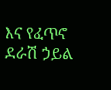እና የፈጥኖ ደራሽ ኃይል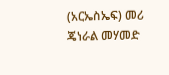(አርኤስኤፍ) መሪ ጄነራል መሃመድ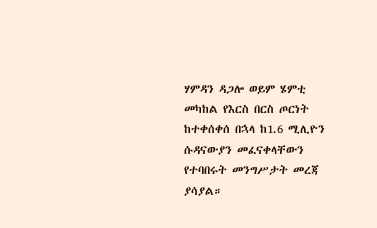ሃምዳን ዳጋሎ ወይም ሄምቲ መካከል የእርስ በርስ ጦርነት ከተቀሰቀሰ በኋላ ከ1.6 ሚሊዮን ሱዳናውያን መፈናቀላቸውን የተባበሩት መንግሥታት መረጃ ያሳያል።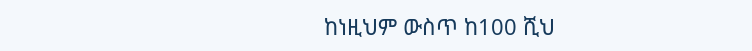ከነዚህም ውስጥ ከ100 ሺህ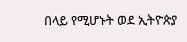በላይ የሚሆኑት ወደ ኢትዮጵያ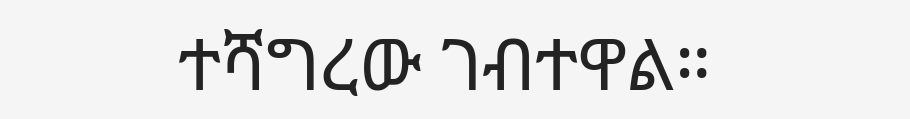ተሻግረው ገብተዋል።